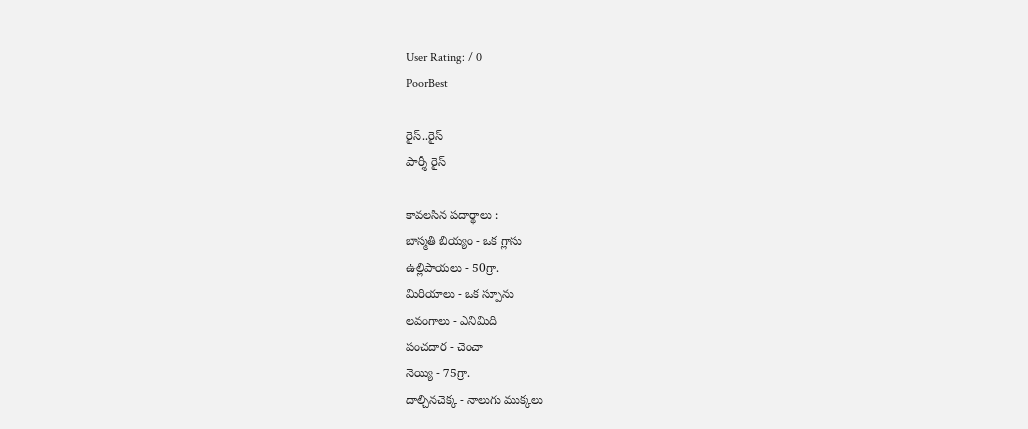User Rating: / 0
PoorBest

రైస్..రైస్
పార్శీ రైస్

కావలసిన పదార్థాలు :
బాస్మతి బియ్యం - ఒక గ్లాసు
ఉల్లిపాయలు - 50గ్రా.
మిరియాలు - ఒక స్పూను
లవంగాలు - ఎనిమిది
పంచదార - చెంచా
నెయ్యి - 75గ్రా.
దాల్చినచెక్క - నాలుగు ముక్కలు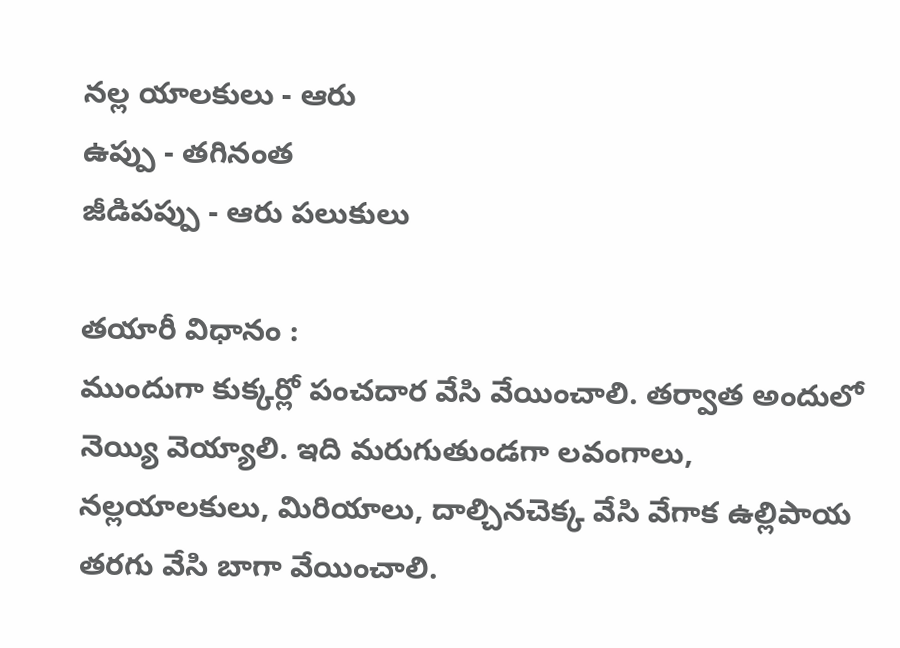నల్ల యాలకులు - ఆరు
ఉప్పు - తగినంత
జీడిపప్పు - ఆరు పలుకులు

తయారీ విధానం :
ముందుగా కుక్కర్లో పంచదార వేసి వేయించాలి. తర్వాత అందులో నెయ్యి వెయ్యాలి. ఇది మరుగుతుండగా లవంగాలు, నల్లయాలకులు, మిరియాలు, దాల్చినచెక్క వేసి వేగాక ఉల్లిపాయ తరగు వేసి బాగా వేయించాలి.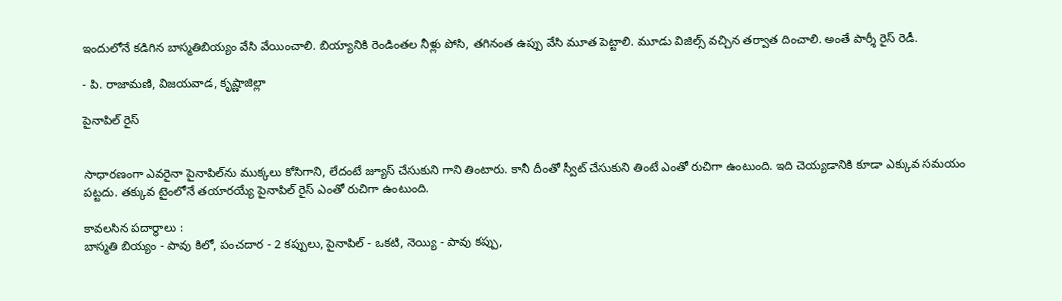ఇందులోనే కడిగిన బాస్మతిబియ్యం వేసి వేయించాలి. బియ్యానికి రెండింతల నీళ్లు పోసి, తగినంత ఉప్పు వేసి మూత పెట్టాలి. మూడు విజిల్స్ వచ్చిన తర్వాత దించాలి. అంతే పార్శీ రైస్ రెడీ.

- పి. రాజామణి, విజయవాడ, కృష్ణాజిల్లా

పైనాపిల్ రైస్


సాధారణంగా ఎవరైనా పైనాపిల్‌ను ముక్కలు కోసిగాని, లేదంటే జ్యూస్ చేసుకుని గాని తింటారు. కానీ దీంతో స్వీట్ చేసుకుని తింటే ఎంతో రుచిగా ఉంటుంది. ఇది చెయ్యడానికి కూడా ఎక్కువ సమయం పట్టదు. తక్కువ టైంలోనే తయారయ్యే పైనాపిల్ రైస్ ఎంతో రుచిగా ఉంటుంది.

కావలసిన పదార్థాలు :
బాస్మతి బియ్యం - పావు కిలో, పంచదార - 2 కప్పులు, పైనాపిల్ - ఒకటి, నెయ్యి - పావు కప్పు,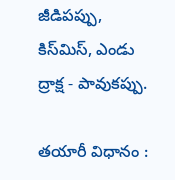జీడిపప్పు, కిస్‌మిస్, ఎండు ద్రాక్ష - పావుకప్పు.

తయారీ విధానం :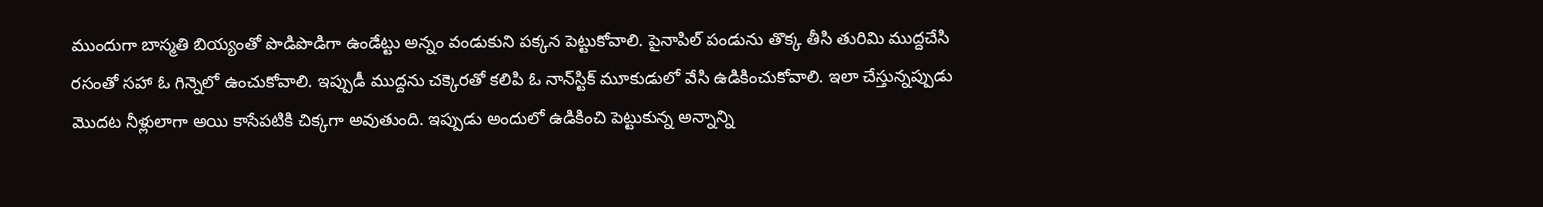ముందుగా బాస్మతి బియ్యంతో పొడిపొడిగా ఉండేట్టు అన్నం వండుకుని పక్కన పెట్టుకోవాలి. పైనాపిల్ పండును తొక్క తీసి తురిమి ముద్దచేసి రసంతో సహా ఓ గిన్నెలో ఉంచుకోవాలి. ఇప్పుడీ ముద్దను చక్కెరతో కలిపి ఓ నాన్‌స్టిక్ మూకుడులో వేసి ఉడికించుకోవాలి. ఇలా చేస్తున్నప్పుడు మొదట నీళ్లులాగా అయి కాసేపటికి చిక్కగా అవుతుంది. ఇప్పుడు అందులో ఉడికించి పెట్టుకున్న అన్నాన్ని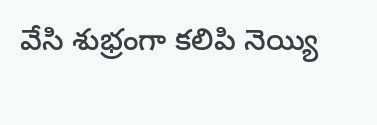వేసి శుభ్రంగా కలిపి నెయ్యి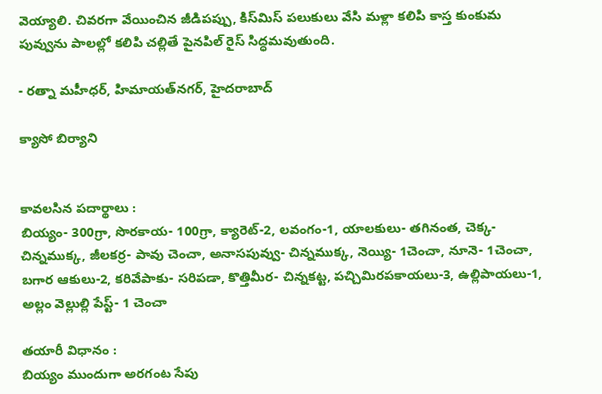వెయ్యాలి. చివరగా వేయించిన జీడిపప్పు, కిస్‌మిస్ పలుకులు వేసి మళ్లా కలిపి కాస్త కుంకుమ పువ్వును పాలల్లో కలిపి చల్లితే పైనపిల్ రైస్ సిద్ధమవుతుంది.

- రత్నా మహీధర్, హిమాయత్‌నగర్, హైదరాబాద్

క్యాసో బిర్యాని


కావలసిన పదార్థాలు :
బియ్యం- 300గ్రా, సొరకాయ- 100గ్రా, క్యారెట్-2, లవంగం-1, యాలకులు- తగినంత, చెక్క- చిన్నముక్క, జీలకర్ర- పావు చెంచా, అనాసపువ్వు- చిన్నముక్క, నెయ్యి- 1చెంచా, నూనె- 1చెంచా, బగార ఆకులు-2, కరివేపాకు- సరిపడా, కొత్తిమీర- చిన్నకట్ట, పచ్చిమిరపకాయలు-3, ఉల్లిపాయలు-1, అల్లం వెల్లుల్లి పేస్ట్- 1 చెంచా

తయారీ విధానం :
బియ్యం ముందుగా అరగంట సేపు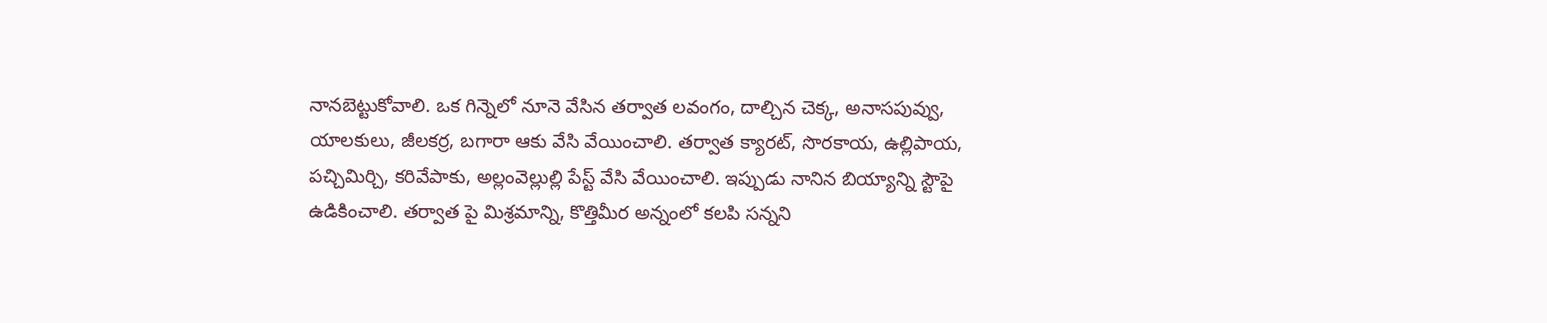నానబెట్టుకోవాలి. ఒక గిన్నెలో నూనె వేసిన తర్వాత లవంగం, దాల్చిన చెక్క, అనాసపువ్వు, యాలకులు, జీలకర్ర, బగారా ఆకు వేసి వేయించాలి. తర్వాత క్యారట్, సొరకాయ, ఉల్లిపాయ, పచ్చిమిర్చి, కరివేపాకు, అల్లంవెల్లుల్లి పేస్ట్ వేసి వేయించాలి. ఇప్పుడు నానిన బియ్యాన్ని స్టౌపై ఉడికించాలి. తర్వాత పై మిశ్రమాన్ని, కొత్తిమీర అన్నంలో కలపి సన్నని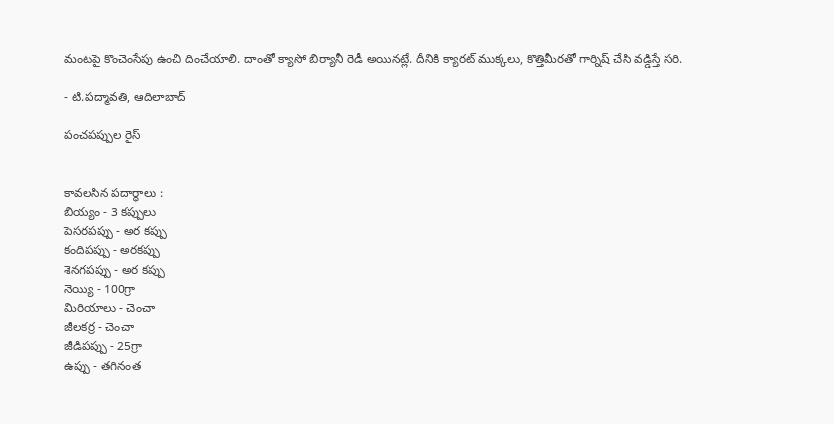మంటపై కొంచెంసేపు ఉంచి దించేయాలి. దాంతో క్యాసో బిర్యానీ రెడీ అయినట్లే. దీనికి క్యారట్ ముక్కలు, కొత్తిమీరతో గార్నిష్ చేసి వడ్డిస్తే సరి.

- టి.పద్మావతి, ఆదిలాబాద్

పంచపప్పుల రైస్


కావలసిన పదార్థాలు :
బియ్యం - 3 కప్పులు
పెసరపప్పు - అర కప్పు
కందిపప్పు - అరకప్పు
శెనగపప్పు - అర కప్పు
నెయ్యి - 100గ్రా
మిరియాలు - చెంచా
జీలకర్ర - చెంచా
జీడిపప్పు - 25గ్రా
ఉప్పు - తగినంత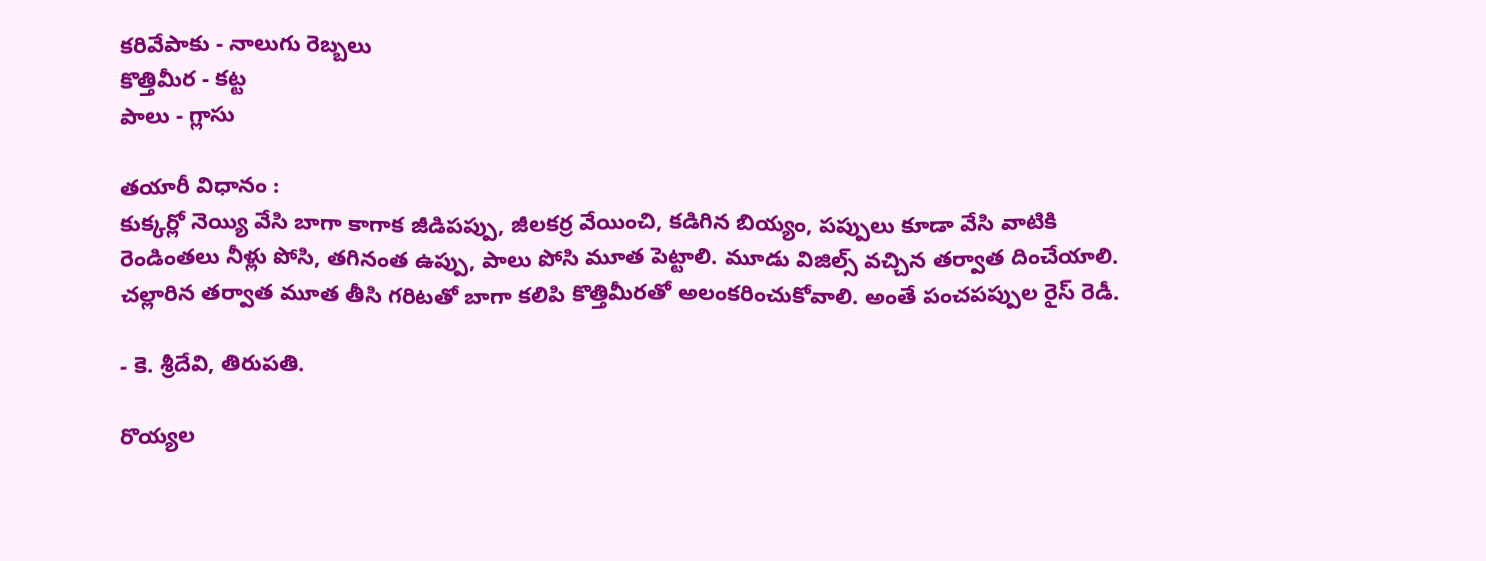కరివేపాకు - నాలుగు రెబ్బలు
కొత్తిమీర - కట్ట
పాలు - గ్లాసు

తయారీ విధానం :
కుక్కర్లో నెయ్యి వేసి బాగా కాగాక జీడిపప్పు, జీలకర్ర వేయించి, కడిగిన బియ్యం, పప్పులు కూడా వేసి వాటికి రెండింతలు నీళ్లు పోసి, తగినంత ఉప్పు, పాలు పోసి మూత పెట్టాలి. మూడు విజిల్స్ వచ్చిన తర్వాత దించేయాలి. చల్లారిన తర్వాత మూత తీసి గరిటతో బాగా కలిపి కొత్తిమీరతో అలంకరించుకోవాలి. అంతే పంచపప్పుల రైస్ రెడీ.

- కె. శ్రీదేవి, తిరుపతి.

రొయ్యల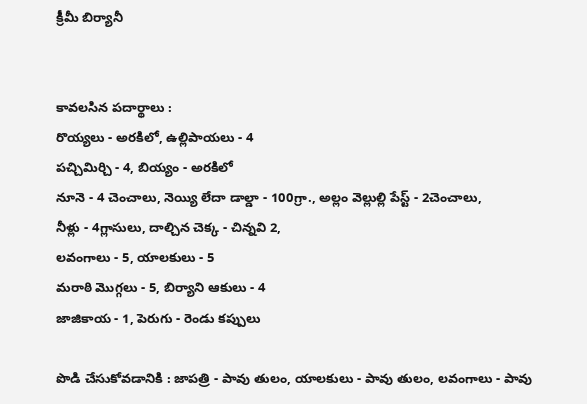క్రీమీ బిర్యానీ


కావలసిన పదార్థాలు :
రొయ్యలు - అరకిలో, ఉల్లిపాయలు - 4
పచ్చిమిర్చి - 4, బియ్యం - అరకిలో
నూనె - 4 చెంచాలు, నెయ్యి లేదా డాల్డా - 100గ్రా., అల్లం వెల్లుల్లి పేస్ట్ - 2చెంచాలు,
నీళ్లు - 4గ్లాసులు, దాల్చిన చెక్క - చిన్నవి 2,
లవంగాలు - 5, యాలకులు - 5
మరాఠి మొగ్గలు - 5, బిర్యాని ఆకులు - 4
జాజికాయ - 1, పెరుగు - రెండు కప్పులు

పొడి చేసుకోవడానికి : జాపత్రి - పావు తులం, యాలకులు - పావు తులం, లవంగాలు - పావు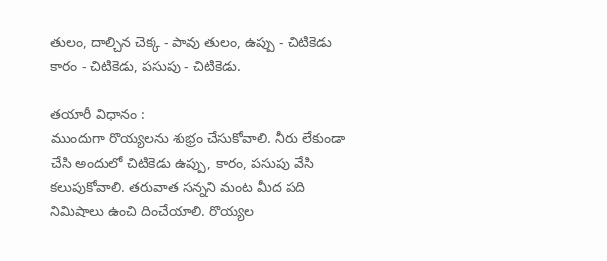తులం, దాల్చిన చెక్క - పావు తులం, ఉప్పు - చిటికెడు కారం - చిటికెడు, పసుపు - చిటికెడు.

తయారీ విధానం :
ముందుగా రొయ్యలను శుభ్రం చేసుకోవాలి. నీరు లేకుండా చేసి అందులో చిటికెడు ఉప్పు, కారం, పసుపు వేసి కలుపుకోవాలి. తరువాత సన్నని మంట మీద పది నిమిషాలు ఉంచి దించేయాలి. రొయ్యల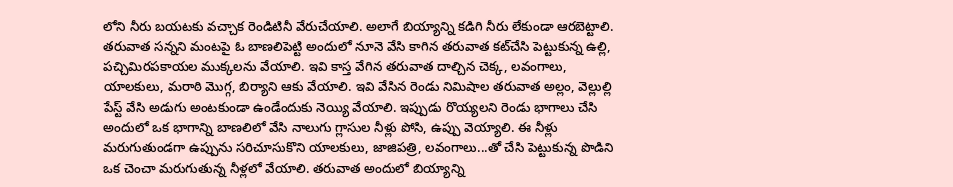లోని నీరు బయటకు వచ్చాక రెండిటినీ వేరుచేయాలి. అలాగే బియ్యాన్ని కడిగి నీరు లేకుండా ఆరబెట్టాలి. తరువాత సన్నని మంటపై ఓ బాణలిపెట్టి అందులో నూనె వేసి కాగిన తరువాత కట్‌చేసి పెట్టుకున్న ఉల్లి, పచ్చిమిరపకాయల ముక్కలను వేయాలి. ఇవి కాస్త వేగిన తరువాత దాల్చిన చెక్క, లవంగాలు, యాలకులు, మరాఠి మొగ్గ, బిర్యాని ఆకు వేయాలి. ఇవి వేసిన రెండు నిమిషాల తరువాత అల్లం, వెల్లుల్లి పేస్ట్ వేసి అడుగు అంటకుండా ఉండేందుకు నెయ్యి వేయాలి. ఇప్పుడు రొయ్యలని రెండు భాగాలు చేసి అందులో ఒక భాగాన్ని బాణలిలో వేసి నాలుగు గ్లాసుల నీళ్లు పోసి, ఉప్పు వెయ్యాలి. ఈ నీళ్లు మరుగుతుండగా ఉప్పును సరిచూసుకొని యాలకులు, జాజిపత్రి, లవంగాలు...తో చేసి పెట్టుకున్న పొడిని ఒక చెంచా మరుగుతున్న నీళ్లలో వేయాలి. తరువాత అందులో బియ్యాన్ని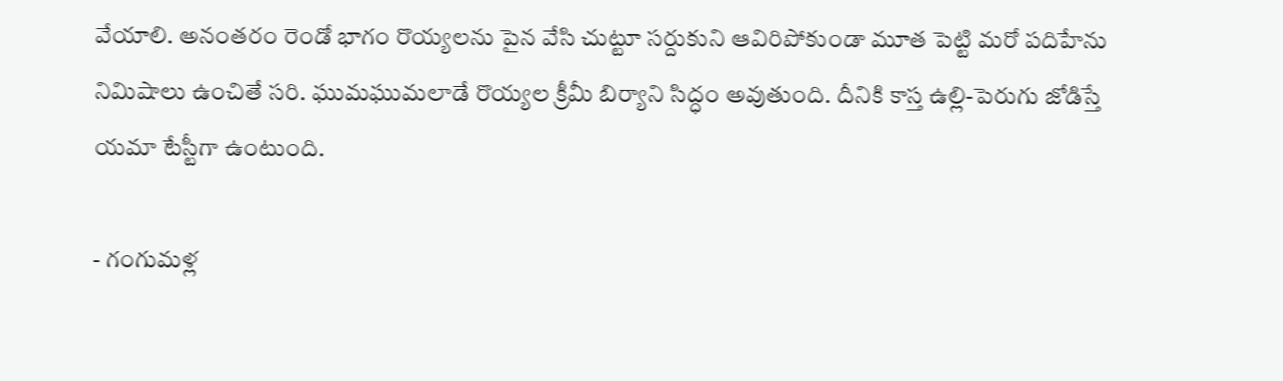వేయాలి. అనంతరం రెండో భాగం రొయ్యలను పైన వేసి చుట్టూ సర్దుకుని ఆవిరిపోకుండా మూత పెట్టి మరో పదిహేను నిమిషాలు ఉంచితే సరి. ఘుమఘుమలాడే రొయ్యల క్రీమీ బిర్యాని సిద్ధం అవుతుంది. దీనికి కాస్త ఉల్లి-పెరుగు జోడిస్తే యమా టేస్టీగా ఉంటుంది.

- గంగుమళ్ల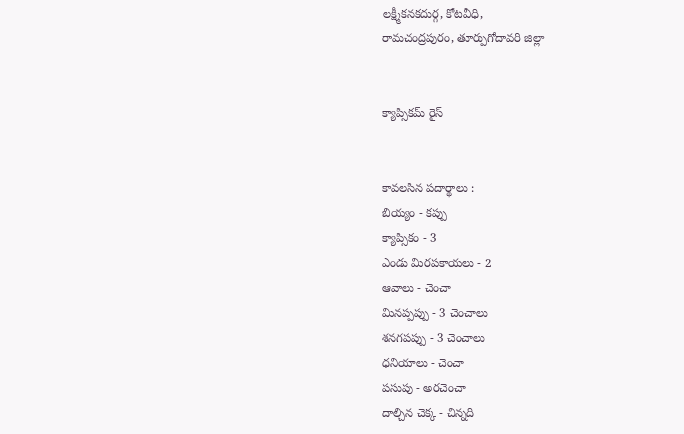లక్ష్మీకనకదుర్గ, కోటవీధి,
రామచంద్రపురం, తూర్పుగోదావరి జిల్లా


క్యాప్సికమ్ రైస్


కావలసిన పదార్థాలు :
బియ్యం - కప్పు
క్యాప్సికం - 3
ఎండు మిరపకాయలు - 2
ఆవాలు - చెంచా
మినప్పప్పు - 3 చెంచాలు
శనగపప్పు - 3 చెంచాలు
ధనియాలు - చెంచా
పసుపు - అరచెంచా
దాల్చిన చెక్క - చిన్నది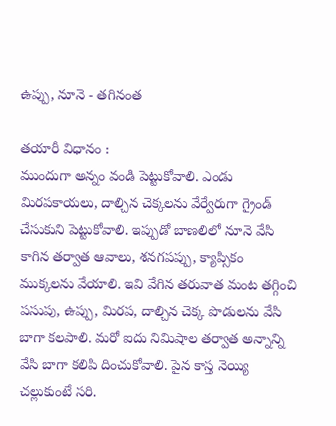ఉప్పు, నూనె - తగినంత

తయారీ విధానం :
ముందుగా అన్నం వండి పెట్టుకోవాలి. ఎండు మిరపకాయలు, దాల్చిన చెక్కలను వేర్వేరుగా గ్రైండ్ చేసుకుని పెట్టుకోవాలి. ఇప్పుడో బాణలిలో నూనె వేసి కాగిన తర్వాత ఆవాలు, శనగపప్పు, క్యాప్సికం ముక్కలను వేయాలి. ఇవి వేగిన తరువాత మంట తగ్గించి పసుపు, ఉప్పు, మిరప, దాల్చిన చెక్క పొడులను వేసి బాగా కలపాలి. మరో ఐదు నిమిషాల తర్వాత అన్నాన్ని వేసి బాగా కలిపి దించుకోవాలి. పైన కాస్త నెయ్యి చల్లుకుంటే సరి.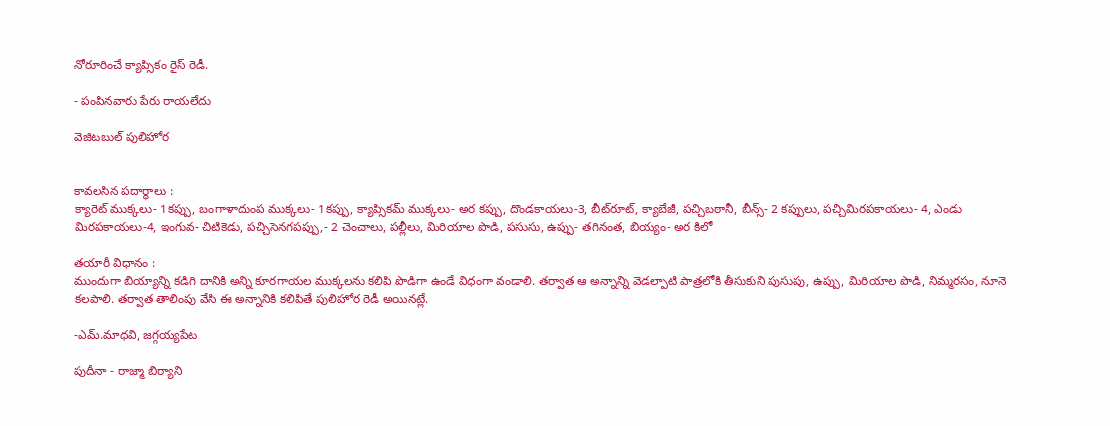నోరూరించే క్యాప్సికం రైస్ రెడీ.

- పంపినవారు పేరు రాయలేదు

వెజిటబుల్ పులిహోర


కావలసిన పదార్థాలు :
క్యారెట్ ముక్కలు- 1కప్పు, బంగాళాదుంప ముక్కలు- 1కప్పు, క్యాప్సికమ్ ముక్కలు- అర కప్పు, దొండకాయలు-3, బీట్‌రూట్, క్యాబేజీ, పచ్చిబఠానీ, బీన్స్- 2 కప్పులు, పచ్చిమిరపకాయలు- 4, ఎండు మిరపకాయలు-4, ఇంగువ- చిటికెడు, పచ్చిసెనగపప్పు,- 2 చెంచాలు, పల్లీలు, మిరియాల పొడి, పసుసు, ఉప్పు- తగినంత, బియ్యం- అర కిలో

తయారీ విధానం :
ముందుగా బియ్యాన్ని కడిగి దానికి అన్ని కూరగాయల ముక్కలను కలిపి పొడిగా ఉండే విధంగా వండాలి. తర్వాత ఆ అన్నాన్ని వెడల్పాటి పాత్రలోకి తీసుకుని పుసుపు, ఉప్పు, మిరియాల పొడి, నిమ్మరసం, నూనె కలపాలి. తర్వాత తాలింపు వేసి ఈ అన్నానికి కలిపితే పులిహోర రెడీ అయినట్లే.

-ఎమ్.మాధవి, జగ్గయ్యపేట

పుదీనా - రాజ్మా బిర్యాని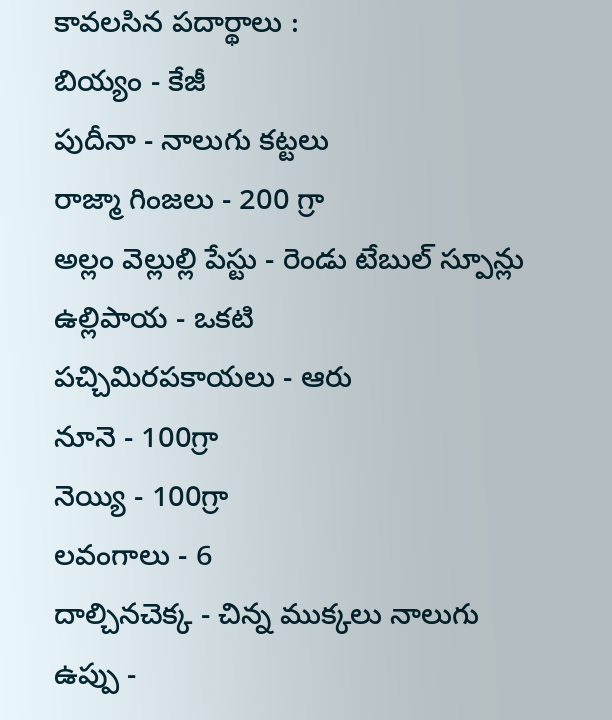కావలసిన పదార్థాలు :
బియ్యం - కేజీ
పుదీనా - నాలుగు కట్టలు
రాజ్మా గింజలు - 200 గ్రా
అల్లం వెల్లుల్లి పేస్టు - రెండు టేబుల్ స్పూన్లు
ఉల్లిపాయ - ఒకటి
పచ్చిమిరపకాయలు - ఆరు
నూనె - 100గ్రా
నెయ్యి - 100గ్రా
లవంగాలు - 6
దాల్చినచెక్క - చిన్న ముక్కలు నాలుగు
ఉప్పు -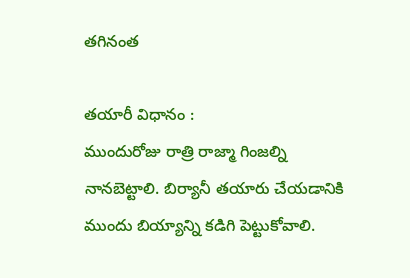తగినంత

తయారీ విధానం :
ముందురోజు రాత్రి రాజ్మా గింజల్ని నానబెట్టాలి. బిర్యానీ తయారు చేయడానికి ముందు బియ్యాన్ని కడిగి పెట్టుకోవాలి.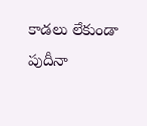కాడలు లేకుండా పుదీనా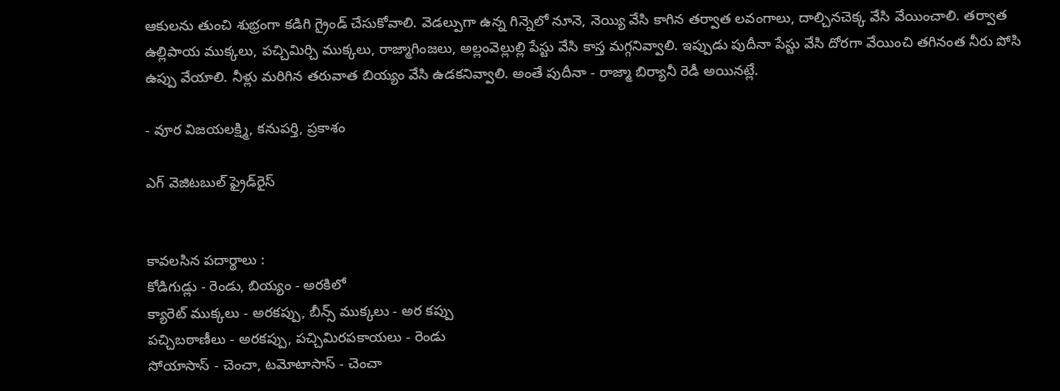ఆకులను తుంచి శుభ్రంగా కడిగి గ్రైండ్ చేసుకోవాలి. వెడల్పుగా ఉన్న గిన్నెలో నూనె, నెయ్యి వేసి కాగిన తర్వాత లవంగాలు, దాల్చినచెక్క వేసి వేయించాలి. తర్వాత ఉల్లిపాయ ముక్కలు, పచ్చిమిర్చి ముక్కలు, రాజ్మాగింజలు, అల్లంవెల్లుల్లి పేస్టు వేసి కాస్త మగ్గనివ్వాలి. ఇప్పుడు పుదీనా పేస్టు వేసి దోరగా వేయించి తగినంత నీరు పోసి ఉప్పు వేయాలి. నీళ్లు మరిగిన తరువాత బియ్యం వేసి ఉడకనివ్వాలి. అంతే పుదీనా - రాజ్మా బిర్యానీ రెడీ అయినట్లే.

- వూర విజయలక్ష్మి, కనుపర్తి, ప్రకాశం

ఎగ్ వెజిటబుల్ ఫ్రైడ్‌రైస్


కావలసిన పదార్థాలు :
కోడిగుడ్లు - రెండు, బియ్యం - అరకిలో
క్యారెట్ ముక్కలు - అరకప్పు, బీన్స్ ముక్కలు - అర కప్పు
పచ్చిబఠాణీలు - అరకప్పు, పచ్చిమిరపకాయలు - రెండు
సోయాసాస్ - చెంచా, టమోటాసాస్ - చెంచా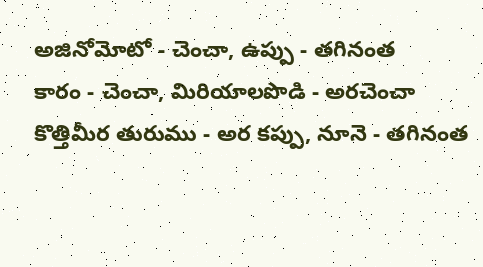అజినోమోటో - చెంచా, ఉప్పు - తగినంత
కారం - చెంచా, మిరియాలపొడి - అరచెంచా
కొత్తిమీర తురుము - అర కప్పు, నూనె - తగినంత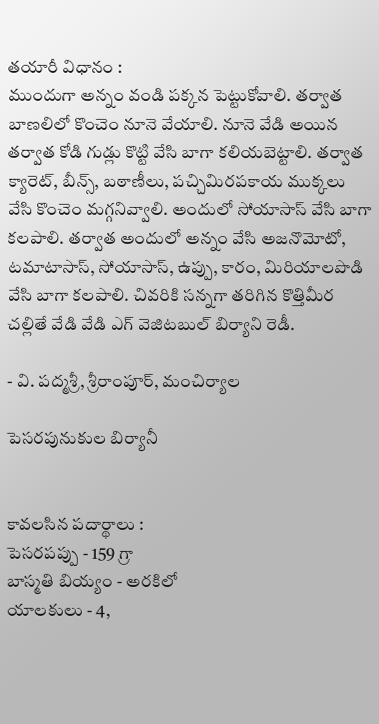తయారీ విధానం :
ముందుగా అన్నం వండి పక్కన పెట్టుకోవాలి. తర్వాత బాణలిలో కొంచెం నూనె వేయాలి. నూనె వేడి అయిన తర్వాత కోడి గుడ్లు కొట్టి వేసి బాగా కలియబెట్టాలి. తర్వాత క్యారెట్, బీన్స్, బఠాణీలు, పచ్చిమిరపకాయ ముక్కలు వేసి కొంచెం మగ్గనివ్వాలి. అందులో సోయాసాస్ వేసి బాగా కలపాలి. తర్వాత అందులో అన్నం వేసి అజనొమోటో, టమాటాసాస్, సోయాసాస్, ఉప్పు, కారం, మిరియాలపొడి వేసి బాగా కలపాలి. చివరికి సన్నగా తరిగిన కొత్తిమీర చల్లితే వేడి వేడి ఎగ్ వెజిటబుల్ బిర్యాని రెడీ.

- వి. పద్మశ్రీ, శ్రీరాంపూర్, మంచిర్యాల

పెసరపునుకుల బిర్యానీ


కావలసిన పదార్థాలు :
పెసరపప్పు - 159 గ్రా
బాస్మతి బియ్యం - అరకిలో
యాలకులు - 4,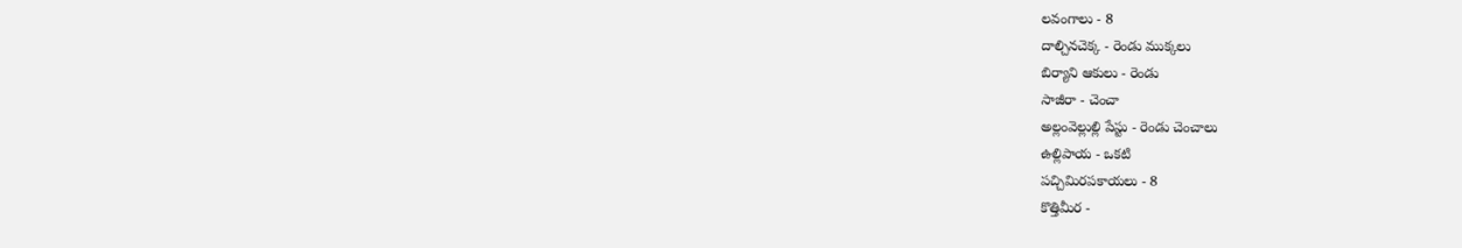లవంగాలు - 8
దాల్చినచెక్క - రెండు ముక్కలు
బిర్యాని ఆకులు - రెండు
సాజీరా - చెంచా
అల్లంవెల్లుల్లి పేస్టు - రెండు చెంచాలు
ఉల్లిపాయ - ఒకటి
పచ్చిమిరపకాయలు - 8
కొత్తిమీర -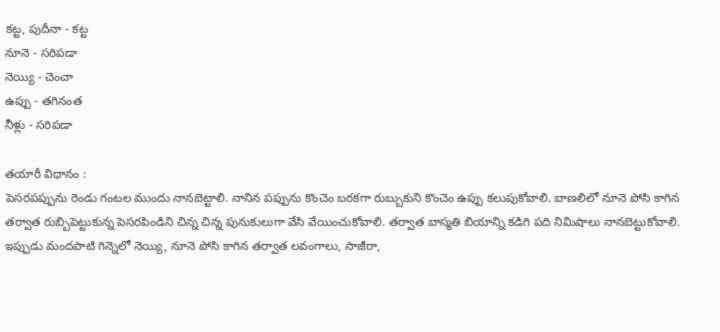కట్ట, పుదీనా - కట్ట
నూనె - సరిపడా
నెయ్యి - చెంచా
ఉప్పు - తగినంత
నీళ్లు - సరిపడా

తయారీ విధానం :
పెసరపప్పును రెండు గంటల ముందు నానబెట్టాలి. నానిన పప్పును కొంచెం బరకగా రుబ్బుకుని కొంచెం ఉప్పు కలుపుకోవాలి. బాణలిలో నూనె పోసి కాగిన తర్వాత రుబ్బిపెట్టుకున్న పెసరపిండిని చిన్న చిన్న పునుకులుగా వేసి వేయించుకోవాలి. తర్వాత బాస్మతి బియాన్ని కడిగి పది నిమిషాలు నానబెట్టుకోవాలి. ఇప్పుడు మందపాటి గిన్నెలో నెయ్యి, నూనె పోసి కాగిన తర్వాత లవంగాలు, సాజీరా,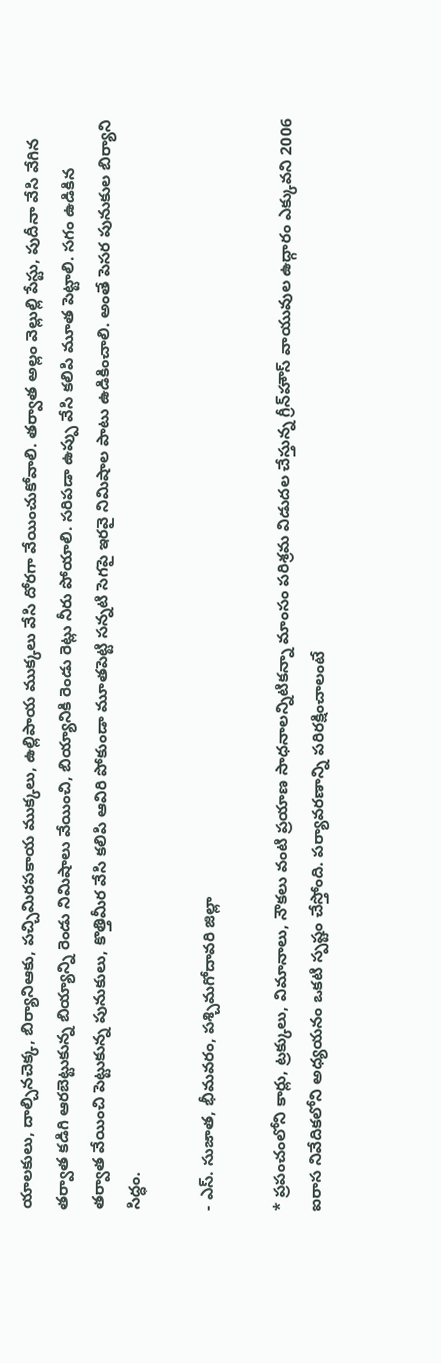యాలకులు, దాల్చినచెక్క, బిర్యానిఆకు, పచ్చిమిరపకాయ ముక్కలు, ఉల్లిపాయ ముక్కలు వేసి దోరగా వేయించుకోవాలి. తర్వాత అల్లం వెల్లుల్లి పేస్టు, పుదీనా వేసి వేగిన తర్వాత కడిగి ఆరబెట్టుకున్న బియ్యాన్ని రెండు నిమిషాలు వేయించి, బియ్యానికి రెండు రెట్లు నీరు పోయాలి. సరిపడా ఉప్పు వేసి కలిపి మూత పెట్టాలి. సగం ఉడికిన తర్వాత వేయించి పెట్టుకున్న పునుకులు, కొత్తిమీర వేసి కలిపి ఆవిరి పోకుండా మూతపెట్టి సన్నటి సెగపై ఇరవై నిమిషాల పాటు ఉడికించాలి. అంతే పెసర పునుకుల బిర్యాని సిద్ధం.

- ఎస్. సుజాత, భీమవరం, పశ్చిమగోదావరి జిల్లా

* ప్రపంచంలోని కార్లు, ట్రక్కులు, విమానాలు, నౌకలు వంటి ప్రయాణ సాధనాలన్నిటికన్నా మాంసం పరిశ్రమ విడుదల చేస్తున్న గ్రీన్‌హౌస్ వాయువుల ఉద్గారం ఎక్కువని 2006 ఐరాస నివేదికలోని అధ్యయనం ఒకటి స్పష్టం చేస్తోంది. పర్యావరణాన్ని పరిరక్షించాలంటే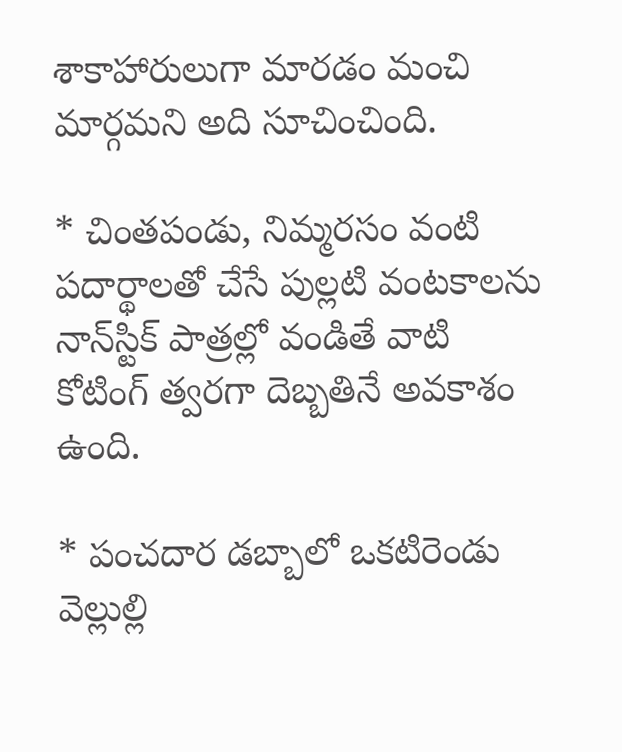శాకాహారులుగా మారడం మంచి మార్గమని అది సూచించింది.

* చింతపండు, నిమ్మరసం వంటి పదార్థాలతో చేసే పుల్లటి వంటకాలను నాన్‌స్టిక్ పాత్రల్లో వండితే వాటి కోటింగ్ త్వరగా దెబ్బతినే అవకాశం ఉంది.

* పంచదార డబ్బాలో ఒకటిరెండు వెల్లుల్లి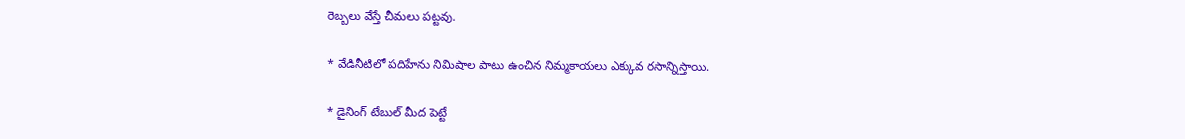రెబ్బలు వేస్తే చీమలు పట్టవు.

* వేడినీటిలో పదిహేను నిమిషాల పాటు ఉంచిన నిమ్మకాయలు ఎక్కువ రసాన్నిస్తాయి.

* డైనింగ్ టేబుల్ మీద పెట్టే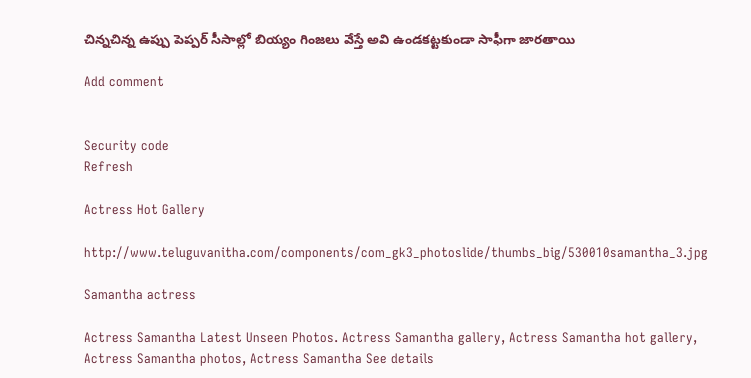చిన్నచిన్న ఉప్పు పెప్పర్ సీసాల్లో బియ్యం గింజలు వేస్తే అవి ఉండకట్టకుండా సాఫీగా జారతాయి

Add comment


Security code
Refresh

Actress Hot Gallery

http://www.teluguvanitha.com/components/com_gk3_photoslide/thumbs_big/530010samantha_3.jpg

Samantha actress

Actress Samantha Latest Unseen Photos. Actress Samantha gallery, Actress Samantha hot gallery, Actress Samantha photos, Actress Samantha See details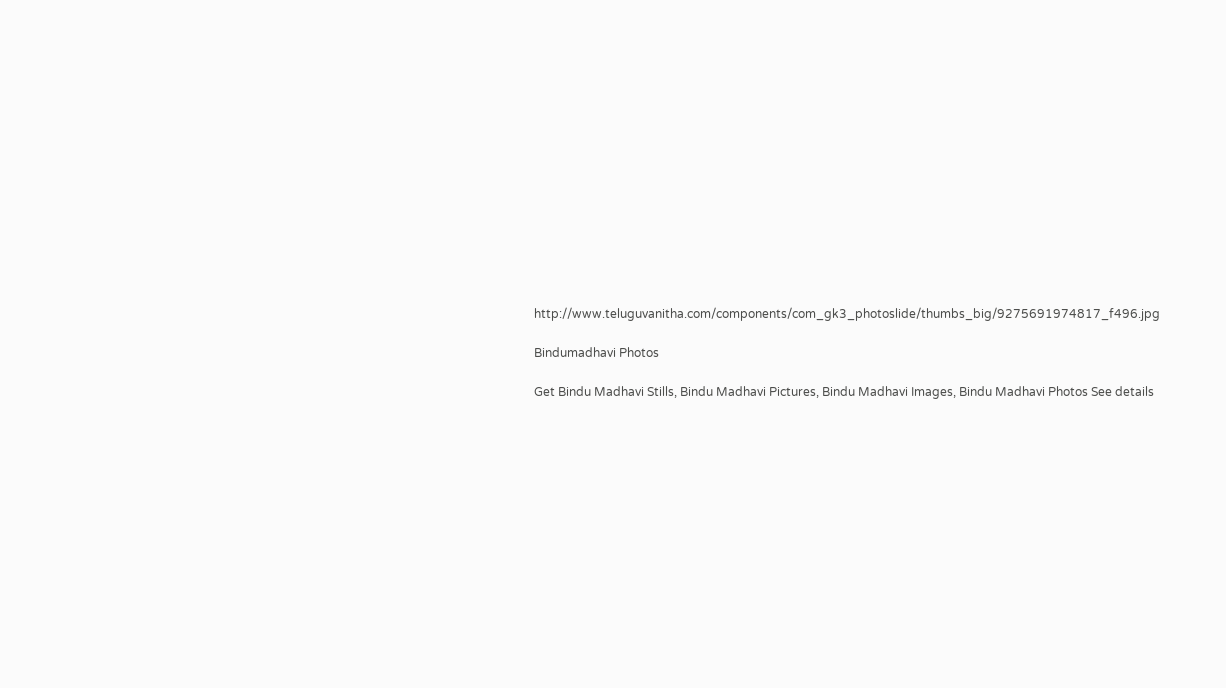http://www.teluguvanitha.com/components/com_gk3_photoslide/thumbs_big/9275691974817_f496.jpg

Bindumadhavi Photos

Get Bindu Madhavi Stills, Bindu Madhavi Pictures, Bindu Madhavi Images, Bindu Madhavi Photos See details